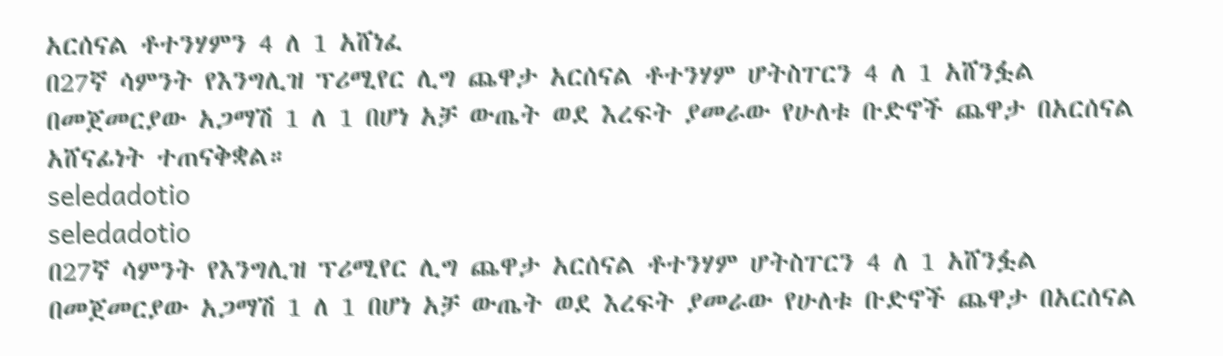አርሰናል ቶተንሃምን 4 ለ 1 አሸነፈ
በ27ኛ ሳምንት የእንግሊዝ ፕሪሚየር ሊግ ጨዋታ አርሰናል ቶተንሃም ሆትስፐርን 4 ለ 1 አሸንፏል
በመጀመርያው አጋማሽ 1 ለ 1 በሆነ አቻ ውጤት ወደ እረፍት ያመራው የሁለቱ ቡድኖች ጨዋታ በአርሰናል አሸናፊነት ተጠናቅቋል።
seledadotio
seledadotio
በ27ኛ ሳምንት የእንግሊዝ ፕሪሚየር ሊግ ጨዋታ አርሰናል ቶተንሃም ሆትስፐርን 4 ለ 1 አሸንፏል
በመጀመርያው አጋማሽ 1 ለ 1 በሆነ አቻ ውጤት ወደ እረፍት ያመራው የሁለቱ ቡድኖች ጨዋታ በአርሰናል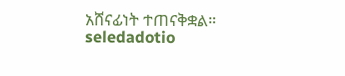አሸናፊነት ተጠናቅቋል።
seledadotio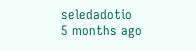seledadotio
5 months ago